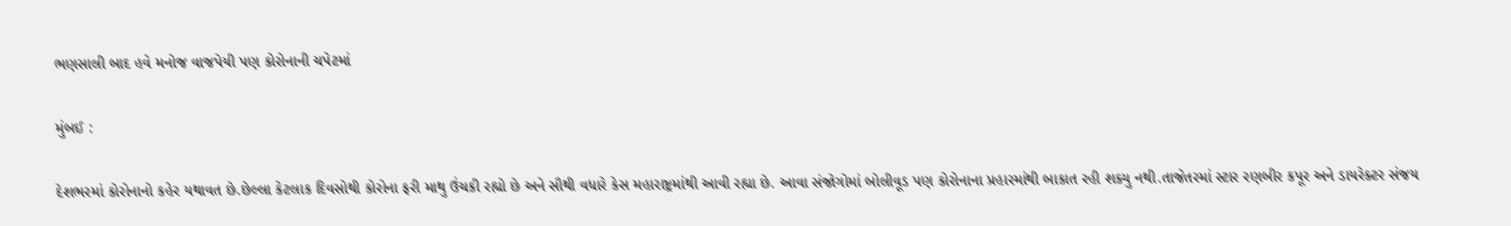ભણસાલી બાદ હવે મનોજ વાજપેયી પણ કોરોનાની ચપેટમાં

મુંબઈ :

દેશભરમાં કોરોનાનો કહેર યથાવત છે.છેલ્લા કેટલાક દિવસોથી કોરોના ફરી માથુ ઉંચકી રહ્યો છે અને સૌથી વધારે કેસ મહારાષ્ટ્રમાંથી આવી રહ્યા છે. આવા સંજોગોમાં બોલીવૂડ પણ કોરોનાના પ્રહારમાંથી બાકાત રહી શક્યુ નથી.તાજેતરમાં સ્ટાર રણબીર કપૂર અને ડાયરેક્ટર સંજય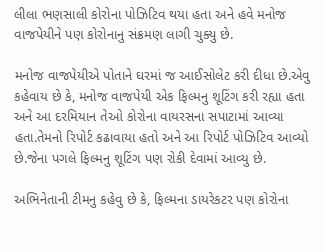લીલા ભણસાલી કોરોના પોઝિટિવ થયા હતા અને હવે મનોજ વાજપેયીને પણ કોરોનાનુ સંક્રમણ લાગી ચુક્યુ છે.

મનોજ વાજપેયીએ પોતાને ઘરમાં જ આઈસોલેટ કરી દીધા છે.એવુ કહેવાય છે કે, મનોજ વાજપેયી એક ફિલ્મનુ શૂટિંગ કરી રહ્યા હતા અને આ દરમિયાન તેઓ કોરોના વાયરસના સપાટામાં આવ્યા હતા.તેમનો રિપોર્ટ કઢાવાયા હતો અને આ રિપોર્ટ પોઝિટિવ આવ્યો છે.જેના પગલે ફિલ્મનુ શૂટિંગ પણ રોકી દેવામાં આવ્યુ છે.

અભિનેતાની ટીમનુ કહેવુ છે કે, ફિલ્મના ડાયરેકટર પણ કોરોના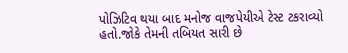પોઝિટિવ થયા બાદ મનોજ વાજપેયીએ ટેસ્ટ ટકરાવ્યો હતો.જોકે તેમની તબિયત સારી છે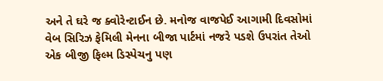અને તે ઘરે જ ક્વોરેન્ટાઈન છે. મનોજ વાજપેઈ આગામી દિવસોમાં વેબ સિરિઝ ફેમિલી મેનના બીજા પાર્ટમાં નજરે પડશે ઉપરાંત તેઓ એક બીજી ફિલ્મ ડિસ્પેચનુ પણ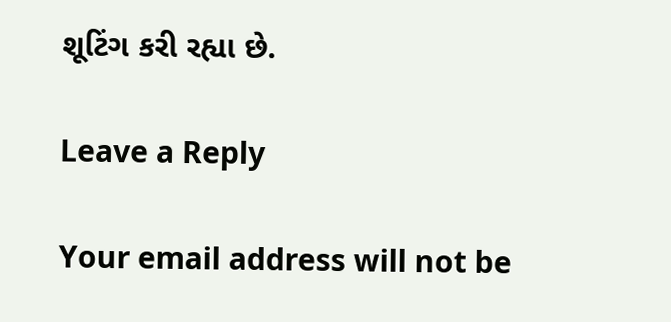શૂટિંગ કરી રહ્યા છે.

Leave a Reply

Your email address will not be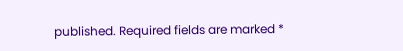published. Required fields are marked *